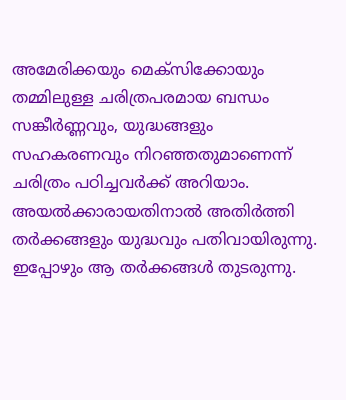അമേരിക്കയും മെക്സിക്കോയും തമ്മിലുള്ള ചരിത്രപരമായ ബന്ധം സങ്കീർണ്ണവും, യുദ്ധങ്ങളും സഹകരണവും നിറഞ്ഞതുമാണെന്ന് ചരിത്രം പഠിച്ചവർക്ക് അറിയാം. അയൽക്കാരായതിനാൽ അതിർത്തി തർക്കങ്ങളും യുദ്ധവും പതിവായിരുന്നു. ഇപ്പോഴും ആ തർക്കങ്ങൾ തുടരുന്നു.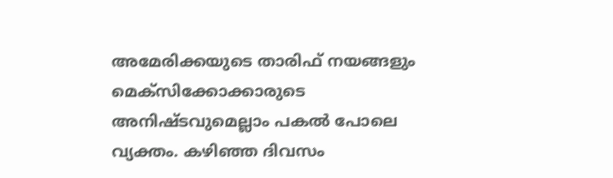അമേരിക്കയുടെ താരിഫ് നയങ്ങളും മെക്സിക്കോക്കാരുടെ അനിഷ്ടവുമെല്ലാം പകൽ പോലെ വ്യക്തം. കഴിഞ്ഞ ദിവസം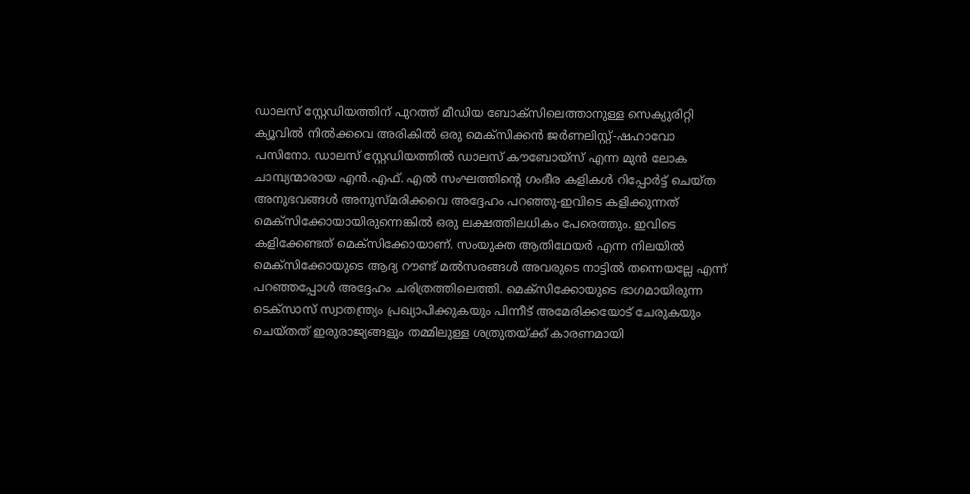ഡാലസ് സ്റ്റേഡിയത്തിന് പുറത്ത് മീഡിയ ബോക്സിലെത്താനുള്ള സെക്യുരിറ്റി ക്യൂവിൽ നിൽക്കവെ അരികിൽ ഒരു മെക്സിക്കൻ ജർണലിസ്റ്റ്-ഷഹാവോ പസിനോ. ഡാലസ് സ്റ്റേഡിയത്തിൽ ഡാലസ് കൗബോയ്സ് എന്ന മുൻ ലോക ചാമ്പ്യന്മാരായ എൻ.എഫ്. എൽ സംഘത്തിൻ്റെ ഗംഭീര കളികൾ റിപ്പോർട്ട് ചെയ്ത അനുഭവങ്ങൾ അനുസ്മരിക്കവെ അദ്ദേഹം പറഞ്ഞു-ഇവിടെ കളിക്കുന്നത് മെക്സിക്കോയായിരുന്നെങ്കിൽ ഒരു ലക്ഷത്തിലധികം പേരെത്തും. ഇവിടെ കളിക്കേണ്ടത് മെക്സിക്കോയാണ്. സംയുക്ത ആതിഥേയർ എന്ന നിലയിൽ മെക്സിക്കോയുടെ ആദ്യ റൗണ്ട് മൽസരങ്ങൾ അവരുടെ നാട്ടിൽ തന്നെയല്ലേ എന്ന് പറഞ്ഞപ്പോൾ അദ്ദേഹം ചരിത്രത്തിലെത്തി. മെക്സിക്കോയുടെ ഭാഗമായിരുന്ന ടെക്സാസ് സ്വാതന്ത്ര്യം പ്രഖ്യാപിക്കുകയും പിന്നീട് അമേരിക്കയോട് ചേരുകയും ചെയ്തത് ഇരുരാജ്യങ്ങളും തമ്മിലുള്ള ശത്രുതയ്ക്ക് കാരണമായി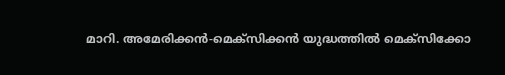മാറി. അമേരിക്കൻ-മെക്സിക്കൻ യുദ്ധത്തിൽ മെക്സിക്കോ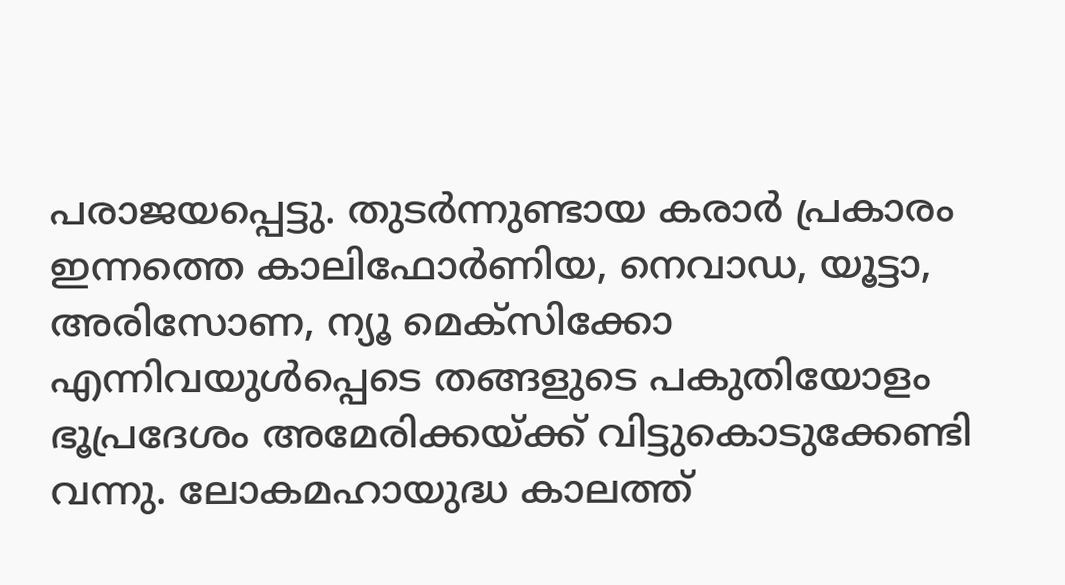പരാജയപ്പെട്ടു. തുടർന്നുണ്ടായ കരാർ പ്രകാരം ഇന്നത്തെ കാലിഫോർണിയ, നെവാഡ, യൂട്ടാ, അരിസോണ, ന്യൂ മെക്സിക്കോ എന്നിവയുൾപ്പെടെ തങ്ങളുടെ പകുതിയോളം ഭൂപ്രദേശം അമേരിക്കയ്ക്ക് വിട്ടുകൊടുക്കേണ്ടി വന്നു. ലോകമഹായുദ്ധ കാലത്ത്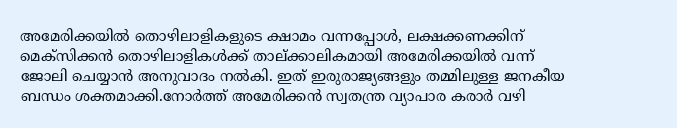അമേരിക്കയിൽ തൊഴിലാളികളുടെ ക്ഷാമം വന്നപ്പോൾ, ലക്ഷക്കണക്കിന് മെക്സിക്കൻ തൊഴിലാളികൾക്ക് താല്ക്കാലികമായി അമേരിക്കയിൽ വന്ന് ജോലി ചെയ്യാൻ അനുവാദം നൽകി. ഇത് ഇരുരാജ്യങ്ങളും തമ്മിലുള്ള ജനകീയ ബന്ധം ശക്തമാക്കി.നോർത്ത് അമേരിക്കൻ സ്വതന്ത്ര വ്യാപാര കരാർ വഴി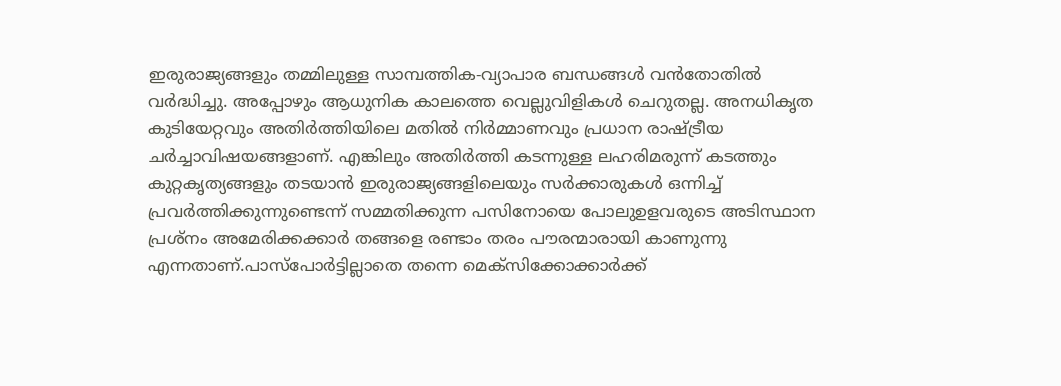ഇരുരാജ്യങ്ങളും തമ്മിലുള്ള സാമ്പത്തിക-വ്യാപാര ബന്ധങ്ങൾ വൻതോതിൽ വർദ്ധിച്ചു. അപ്പോഴും ആധുനിക കാലത്തെ വെല്ലുവിളികൾ ചെറുതല്ല. അനധികൃത കുടിയേറ്റവും അതിർത്തിയിലെ മതിൽ നിർമ്മാണവും പ്രധാന രാഷ്ട്രീയ ചർച്ചാവിഷയങ്ങളാണ്. എങ്കിലും അതിർത്തി കടന്നുള്ള ലഹരിമരുന്ന് കടത്തും കുറ്റകൃത്യങ്ങളും തടയാൻ ഇരുരാജ്യങ്ങളിലെയും സർക്കാരുകൾ ഒന്നിച്ച് പ്രവർത്തിക്കുന്നുണ്ടെന്ന് സമ്മതിക്കുന്ന പസിനോയെ പോലുഉളവരുടെ അടിസ്ഥാന പ്രശ്നം അമേരിക്കക്കാർ തങ്ങളെ രണ്ടാം തരം പൗരന്മാരായി കാണുന്നു എന്നതാണ്.പാസ്പോർട്ടില്ലാതെ തന്നെ മെക്സിക്കോക്കാർക്ക്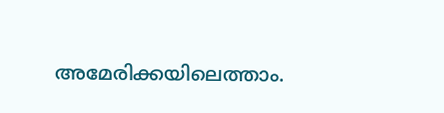അമേരിക്കയിലെത്താം.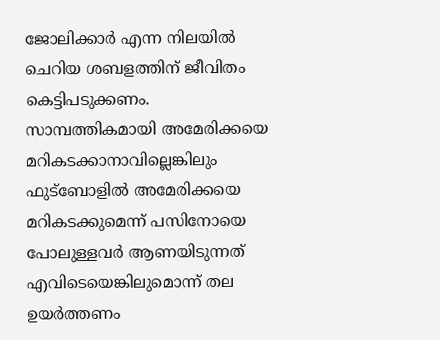ജോലിക്കാർ എന്ന നിലയിൽ ചെറിയ ശബളത്തിന് ജീവിതം കെട്ടിപടുക്കണം. സാമ്പത്തികമായി അമേരിക്കയെ മറികടക്കാനാവില്ലെങ്കിലും ഫുട്ബോളിൽ അമേരിക്കയെ മറികടക്കുമെന്ന് പസിനോയെ പോലുള്ളവർ ആണയിടുന്നത് എവിടെയെങ്കിലുമൊന്ന് തല ഉയർത്തണം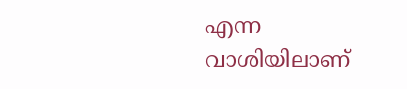എന്ന വാശിയിലാണ്